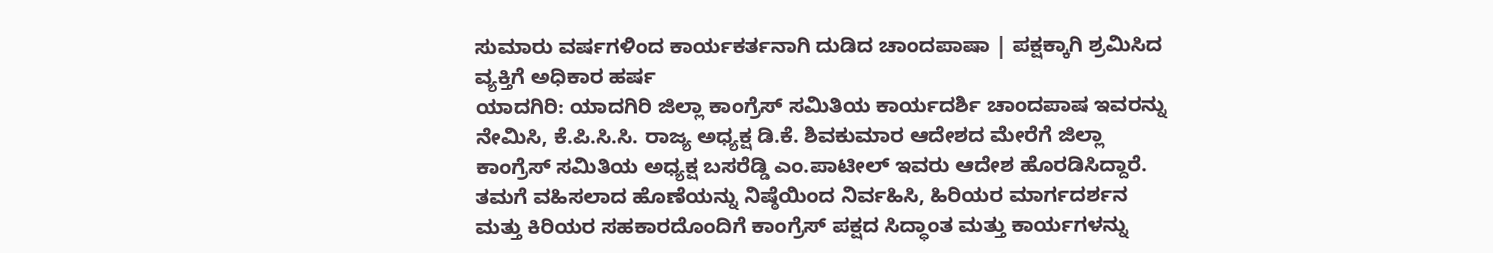ಸುಮಾರು ವರ್ಷಗಳಿಂದ ಕಾರ್ಯಕರ್ತನಾಗಿ ದುಡಿದ ಚಾಂದಪಾಷಾ | ಪಕ್ಷಕ್ಕಾಗಿ ಶ್ರಮಿಸಿದ ವ್ಯಕ್ತಿಗೆ ಅಧಿಕಾರ ಹರ್ಷ
ಯಾದಗಿರಿ: ಯಾದಗಿರಿ ಜಿಲ್ಲಾ ಕಾಂಗ್ರೆಸ್ ಸಮಿತಿಯ ಕಾರ್ಯದರ್ಶಿ ಚಾಂದಪಾಷ ಇವರನ್ನು ನೇಮಿಸಿ, ಕೆ.ಪಿ.ಸಿ.ಸಿ. ರಾಜ್ಯ ಅಧ್ಯಕ್ಷ ಡಿ.ಕೆ. ಶಿವಕುಮಾರ ಆದೇಶದ ಮೇರೆಗೆ ಜಿಲ್ಲಾ ಕಾಂಗ್ರೆಸ್ ಸಮಿತಿಯ ಅಧ್ಯಕ್ಷ ಬಸರೆಡ್ಡಿ ಎಂ.ಪಾಟೀಲ್ ಇವರು ಆದೇಶ ಹೊರಡಿಸಿದ್ದಾರೆ.
ತಮಗೆ ವಹಿಸಲಾದ ಹೊಣೆಯನ್ನು ನಿಷ್ಠೆಯಿಂದ ನಿರ್ವಹಿಸಿ, ಹಿರಿಯರ ಮಾರ್ಗದರ್ಶನ ಮತ್ತು ಕಿರಿಯರ ಸಹಕಾರದೊಂದಿಗೆ ಕಾಂಗ್ರೆಸ್ ಪಕ್ಷದ ಸಿದ್ಧಾಂತ ಮತ್ತು ಕಾರ್ಯಗಳನ್ನು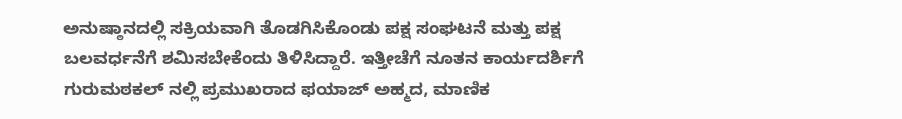ಅನುಷ್ಠಾನದಲ್ಲಿ ಸಕ್ರಿಯವಾಗಿ ತೊಡಗಿಸಿಕೊಂಡು ಪಕ್ಷ ಸಂಘಟನೆ ಮತ್ತು ಪಕ್ಷ ಬಲವರ್ಧನೆಗೆ ಶಮಿಸಬೇಕೆಂದು ತಿಳಿಸಿದ್ದಾರೆ. ಇತ್ತೀಚೆಗೆ ನೂತನ ಕಾರ್ಯದರ್ಶಿಗೆ ಗುರುಮಠಕಲ್ ನಲ್ಲಿ ಪ್ರಮುಖರಾದ ಫಯಾಜ್ ಅಹ್ಮದ, ಮಾಣಿಕ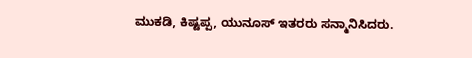ಮುಕಡಿ, ಕಿಷ್ಟಪ್ಪ, ಯುನೂಸ್ ಇತರರು ಸನ್ಮಾನಿಸಿದರು.